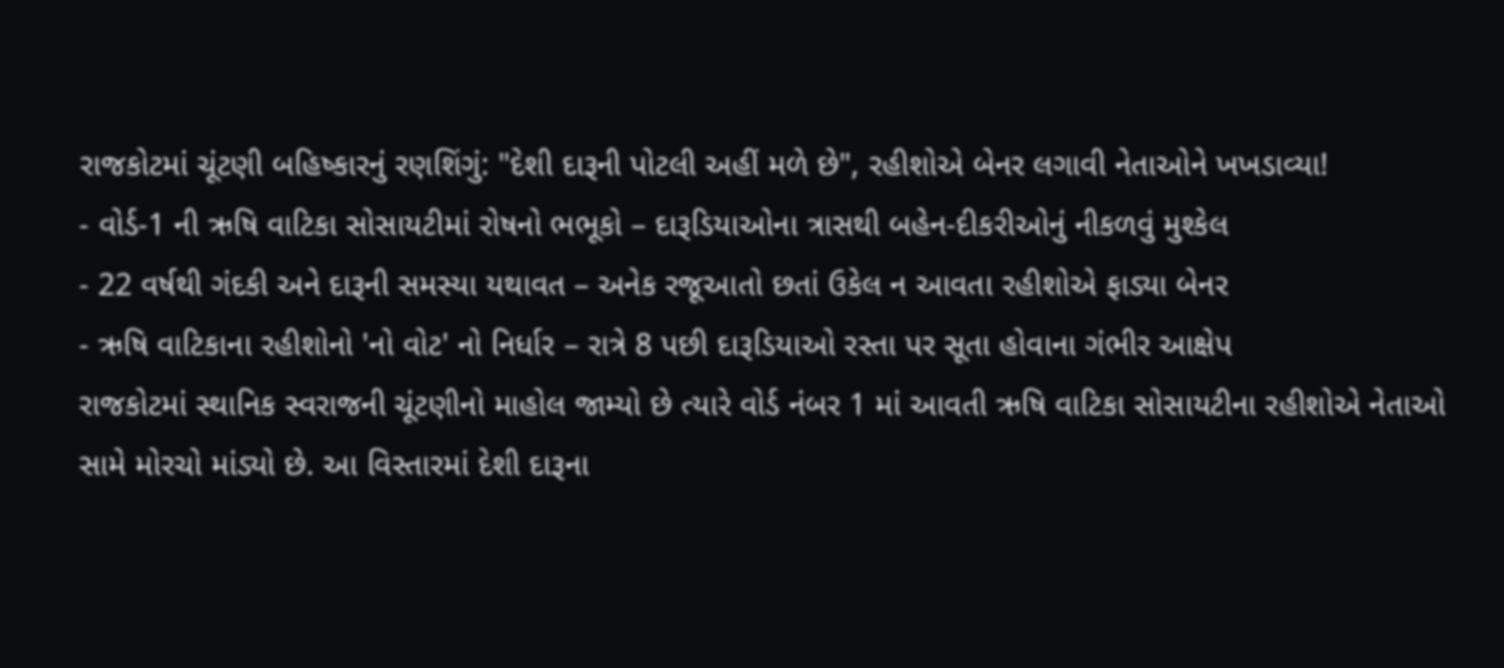રાજકોટમાં ચૂંટણી બહિષ્કારનું રણશિંગું: "દેશી દારૂની પોટલી અહીં મળે છે", રહીશોએ બેનર લગાવી નેતાઓને ખખડાવ્યા!
- વોર્ડ-1 ની ઋષિ વાટિકા સોસાયટીમાં રોષનો ભભૂકો – દારૂડિયાઓના ત્રાસથી બહેન-દીકરીઓનું નીકળવું મુશ્કેલ
- 22 વર્ષથી ગંદકી અને દારૂની સમસ્યા યથાવત – અનેક રજૂઆતો છતાં ઉકેલ ન આવતા રહીશોએ ફાડ્યા બેનર
- ઋષિ વાટિકાના રહીશોનો 'નો વોટ' નો નિર્ધાર – રાત્રે 8 પછી દારૂડિયાઓ રસ્તા પર સૂતા હોવાના ગંભીર આક્ષેપ
રાજકોટમાં સ્થાનિક સ્વરાજની ચૂંટણીનો માહોલ જામ્યો છે ત્યારે વોર્ડ નંબર 1 માં આવતી ઋષિ વાટિકા સોસાયટીના રહીશોએ નેતાઓ સામે મોરચો માંડ્યો છે. આ વિસ્તારમાં દેશી દારૂના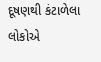દૂષણથી કંટાળેલા લોકોએ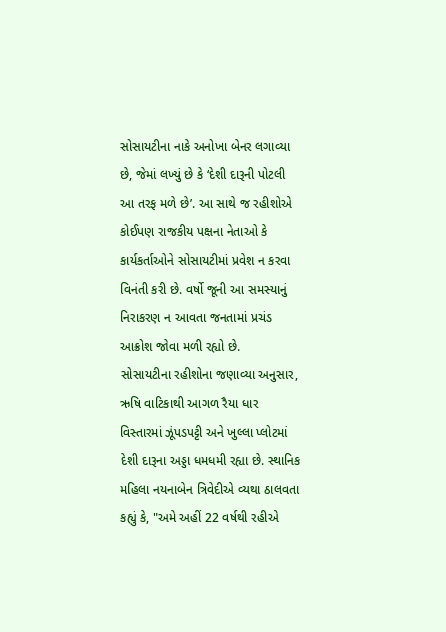સોસાયટીના નાકે અનોખા બેનર લગાવ્યા છે, જેમાં લખ્યું છે કે ‘દેશી દારૂની પોટલી આ તરફ મળે છે’. આ સાથે જ રહીશોએ કોઈપણ રાજકીય પક્ષના નેતાઓ કે કાર્યકર્તાઓને સોસાયટીમાં પ્રવેશ ન કરવા વિનંતી કરી છે. વર્ષો જૂની આ સમસ્યાનું નિરાકરણ ન આવતા જનતામાં પ્રચંડ આક્રોશ જોવા મળી રહ્યો છે.
સોસાયટીના રહીશોના જણાવ્યા અનુસાર, ઋષિ વાટિકાથી આગળ રૈયા ધાર વિસ્તારમાં ઝૂંપડપટ્ટી અને ખુલ્લા પ્લોટમાં દેશી દારૂના અડ્ડા ધમધમી રહ્યા છે. સ્થાનિક મહિલા નયનાબેન ત્રિવેદીએ વ્યથા ઠાલવતા કહ્યું કે, "અમે અહીં 22 વર્ષથી રહીએ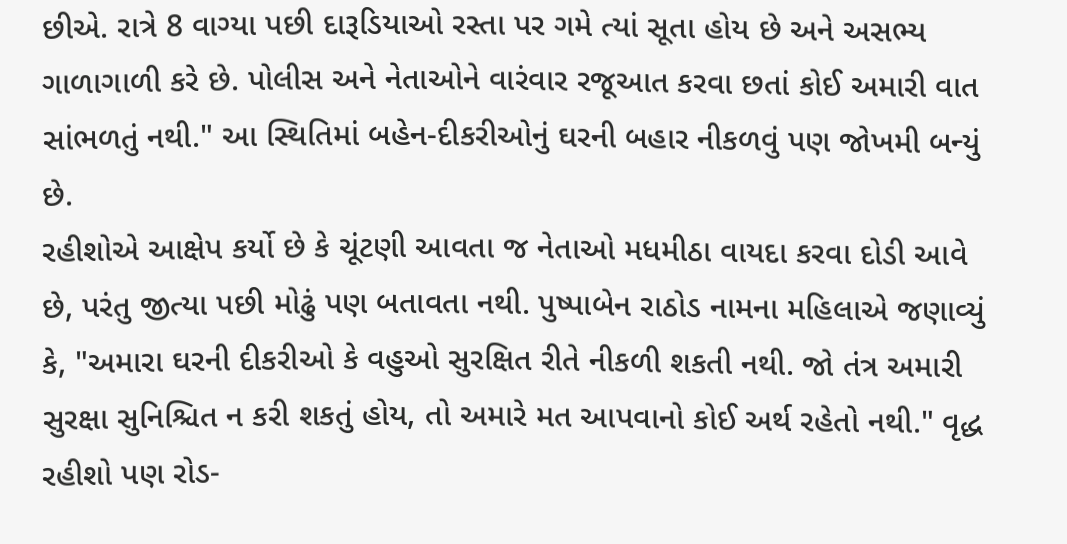છીએ. રાત્રે 8 વાગ્યા પછી દારૂડિયાઓ રસ્તા પર ગમે ત્યાં સૂતા હોય છે અને અસભ્ય ગાળાગાળી કરે છે. પોલીસ અને નેતાઓને વારંવાર રજૂઆત કરવા છતાં કોઈ અમારી વાત સાંભળતું નથી." આ સ્થિતિમાં બહેન-દીકરીઓનું ઘરની બહાર નીકળવું પણ જોખમી બન્યું છે.
રહીશોએ આક્ષેપ કર્યો છે કે ચૂંટણી આવતા જ નેતાઓ મધમીઠા વાયદા કરવા દોડી આવે છે, પરંતુ જીત્યા પછી મોઢું પણ બતાવતા નથી. પુષ્પાબેન રાઠોડ નામના મહિલાએ જણાવ્યું કે, "અમારા ઘરની દીકરીઓ કે વહુઓ સુરક્ષિત રીતે નીકળી શકતી નથી. જો તંત્ર અમારી સુરક્ષા સુનિશ્ચિત ન કરી શકતું હોય, તો અમારે મત આપવાનો કોઈ અર્થ રહેતો નથી." વૃદ્ધ રહીશો પણ રોડ-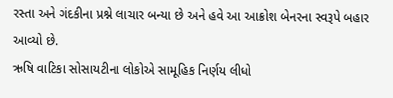રસ્તા અને ગંદકીના પ્રશ્ને લાચાર બન્યા છે અને હવે આ આક્રોશ બેનરના સ્વરૂપે બહાર આવ્યો છે.
ઋષિ વાટિકા સોસાયટીના લોકોએ સામૂહિક નિર્ણય લીધો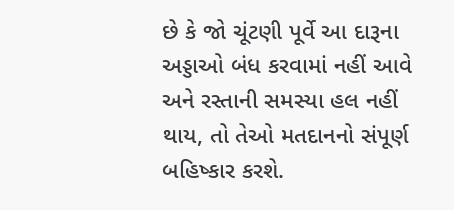છે કે જો ચૂંટણી પૂર્વે આ દારૂના અડ્ડાઓ બંધ કરવામાં નહીં આવે અને રસ્તાની સમસ્યા હલ નહીં થાય, તો તેઓ મતદાનનો સંપૂર્ણ બહિષ્કાર કરશે.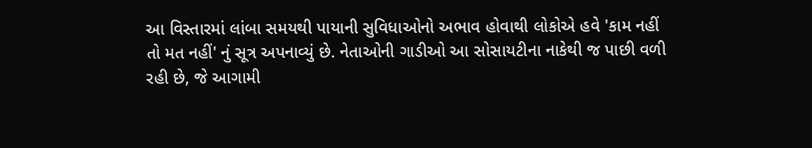આ વિસ્તારમાં લાંબા સમયથી પાયાની સુવિધાઓનો અભાવ હોવાથી લોકોએ હવે 'કામ નહીં તો મત નહીં' નું સૂત્ર અપનાવ્યું છે. નેતાઓની ગાડીઓ આ સોસાયટીના નાકેથી જ પાછી વળી રહી છે, જે આગામી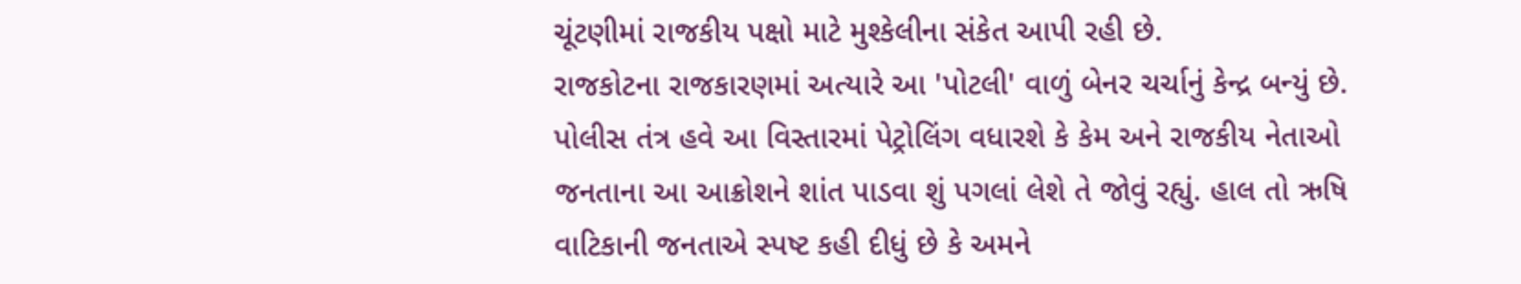ચૂંટણીમાં રાજકીય પક્ષો માટે મુશ્કેલીના સંકેત આપી રહી છે.
રાજકોટના રાજકારણમાં અત્યારે આ 'પોટલી' વાળું બેનર ચર્ચાનું કેન્દ્ર બન્યું છે. પોલીસ તંત્ર હવે આ વિસ્તારમાં પેટ્રોલિંગ વધારશે કે કેમ અને રાજકીય નેતાઓ જનતાના આ આક્રોશને શાંત પાડવા શું પગલાં લેશે તે જોવું રહ્યું. હાલ તો ઋષિ વાટિકાની જનતાએ સ્પષ્ટ કહી દીધું છે કે અમને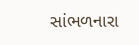સાંભળનારા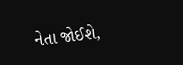નેતા જોઈશે,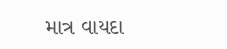માત્ર વાયદા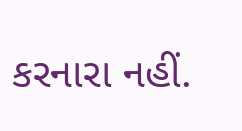કરનારા નહીં.